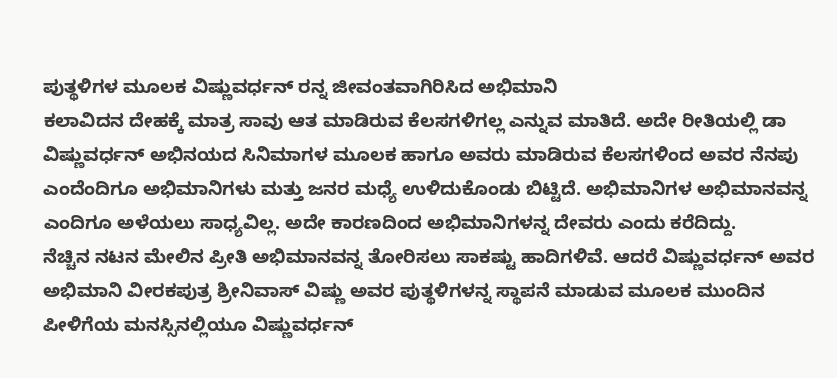ಪುತ್ಥಳಿಗಳ ಮೂಲಕ ವಿಷ್ಣುವರ್ಧನ್ ರನ್ನ ಜೀವಂತವಾಗಿರಿಸಿದ ಅಭಿಮಾನಿ
ಕಲಾವಿದನ ದೇಹಕ್ಕೆ ಮಾತ್ರ ಸಾವು ಆತ ಮಾಡಿರುವ ಕೆಲಸಗಳಿಗಲ್ಲ ಎನ್ನುವ ಮಾತಿದೆ. ಅದೇ ರೀತಿಯಲ್ಲಿ ಡಾ ವಿಷ್ಣುವರ್ಧನ್ ಅಭಿನಯದ ಸಿನಿಮಾಗಳ ಮೂಲಕ ಹಾಗೂ ಅವರು ಮಾಡಿರುವ ಕೆಲಸಗಳಿಂದ ಅವರ ನೆನಪು ಎಂದೆಂದಿಗೂ ಅಭಿಮಾನಿಗಳು ಮತ್ತು ಜನರ ಮಧ್ಯೆ ಉಳಿದುಕೊಂಡು ಬಿಟ್ಟಿದೆ. ಅಭಿಮಾನಿಗಳ ಅಭಿಮಾನವನ್ನ ಎಂದಿಗೂ ಅಳೆಯಲು ಸಾಧ್ಯವಿಲ್ಲ. ಅದೇ ಕಾರಣದಿಂದ ಅಭಿಮಾನಿಗಳನ್ನ ದೇವರು ಎಂದು ಕರೆದಿದ್ದು.
ನೆಚ್ಚಿನ ನಟನ ಮೇಲಿನ ಪ್ರೀತಿ ಅಭಿಮಾನವನ್ನ ತೋರಿಸಲು ಸಾಕಷ್ಟು ಹಾದಿಗಳಿವೆ. ಆದರೆ ವಿಷ್ಣುವರ್ಧನ್ ಅವರ ಅಭಿಮಾನಿ ವೀರಕಪುತ್ರ ಶ್ರೀನಿವಾಸ್ ವಿಷ್ಣು ಅವರ ಪುತ್ಥಳಿಗಳನ್ನ ಸ್ಥಾಪನೆ ಮಾಡುವ ಮೂಲಕ ಮುಂದಿನ ಪೀಳಿಗೆಯ ಮನಸ್ಸಿನಲ್ಲಿಯೂ ವಿಷ್ಣುವರ್ಧನ್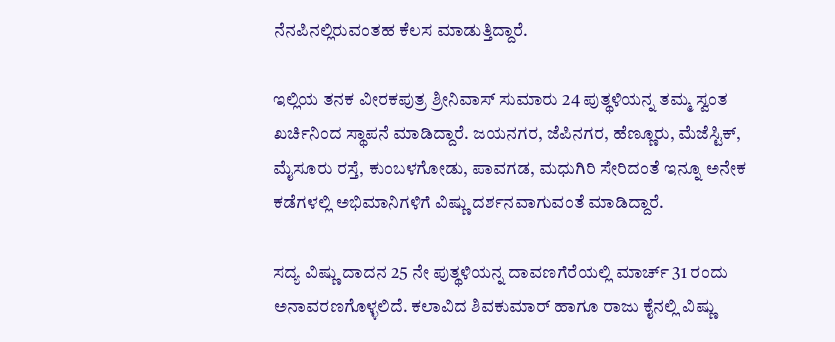ನೆನಪಿನಲ್ಲಿರುವಂತಹ ಕೆಲಸ ಮಾಡುತ್ತಿದ್ದಾರೆ.

ಇಲ್ಲಿಯ ತನಕ ವೀರಕಪುತ್ರ ಶ್ರೀನಿವಾಸ್ ಸುಮಾರು 24 ಪುತ್ಥಳಿಯನ್ನ ತಮ್ಮ ಸ್ವಂತ ಖರ್ಚಿನಿಂದ ಸ್ಥಾಪನೆ ಮಾಡಿದ್ದಾರೆ. ಜಯನಗರ, ಜೆಪಿನಗರ, ಹೆಣ್ಣೂರು, ಮೆಜೆಸ್ಟಿಕ್, ಮೈಸೂರು ರಸ್ತೆ, ಕುಂಬಳಗೋಡು, ಪಾವಗಡ, ಮಧುಗಿರಿ ಸೇರಿದಂತೆ ಇನ್ನೂ ಅನೇಕ ಕಡೆಗಳಲ್ಲಿ ಅಭಿಮಾನಿಗಳಿಗೆ ವಿಷ್ಣು ದರ್ಶನವಾಗುವಂತೆ ಮಾಡಿದ್ದಾರೆ.

ಸದ್ಯ ವಿಷ್ಣು ದಾದನ 25 ನೇ ಪುತ್ಥಳಿಯನ್ನ ದಾವಣಗೆರೆಯಲ್ಲಿ ಮಾರ್ಚ್ 31 ರಂದು ಅನಾವರಣಗೊಳ್ಳಲಿದೆ. ಕಲಾವಿದ ಶಿವಕುಮಾರ್ ಹಾಗೂ ರಾಜು ಕೈನಲ್ಲಿ ವಿಷ್ಣು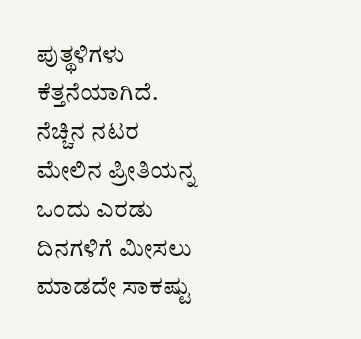ಪುತ್ಥಳಿಗಳು ಕೆತ್ತನೆಯಾಗಿದೆ. ನೆಚ್ಚಿನ ನಟರ ಮೇಲಿನ ಪ್ರೀತಿಯನ್ನ ಒಂದು ಎರಡು ದಿನಗಳಿಗೆ ಮೀಸಲು ಮಾಡದೇ ಸಾಕಷ್ಟು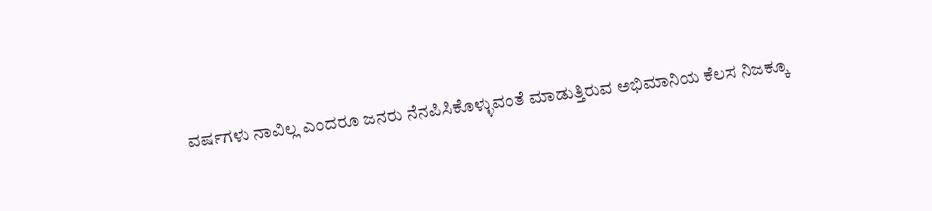ವರ್ಷಗಳು ನಾವಿಲ್ಲ ಎಂದರೂ ಜನರು ನೆನಪಿಸಿಕೊಳ್ಳುವಂತೆ ಮಾಡುತ್ತಿರುವ ಅಭಿಮಾನಿಯ ಕೆಲಸ ನಿಜಕ್ಕೂ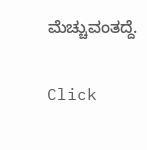ಮೆಚ್ಚುವಂತದ್ದೆ.


Click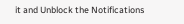it and Unblock the Notifications